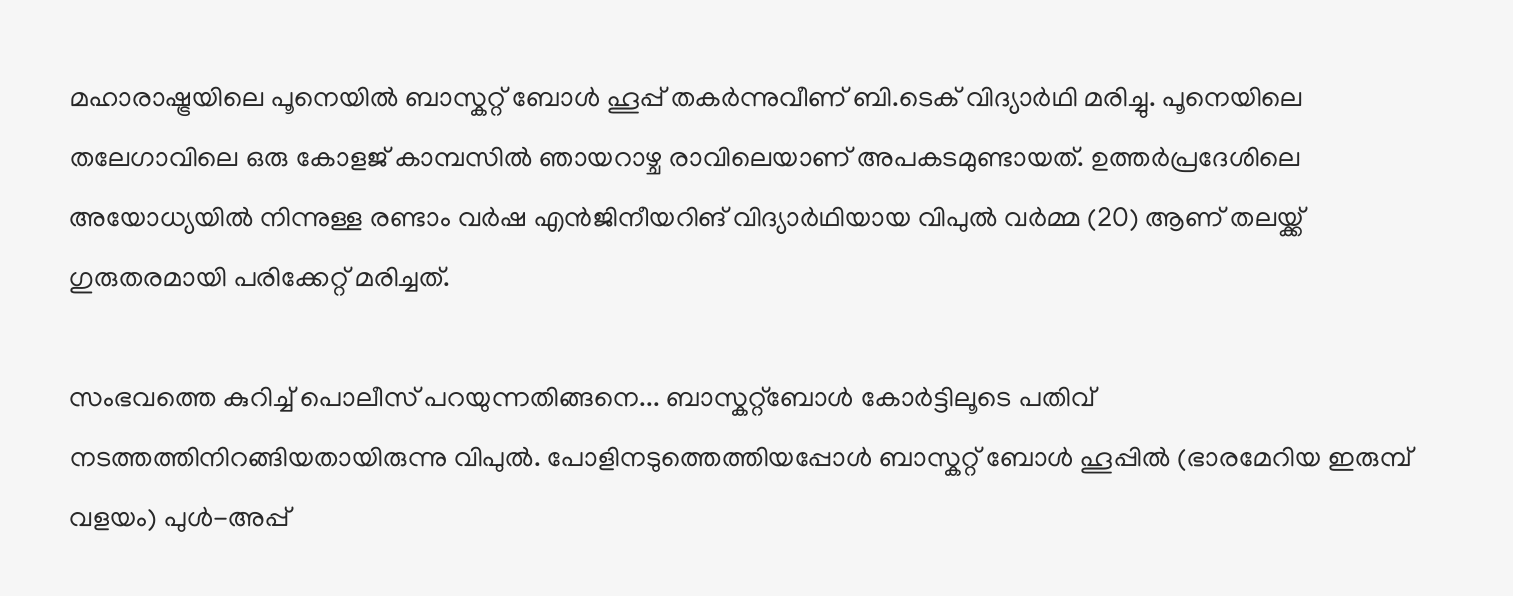മഹാരാഷ്ട്രയിലെ പൂനെയില്‍ ബാസ്കറ്റ് ബോള്‍ ഹൂപ്പ് തകര്‍ന്നുവീണ് ബി.ടെക് വിദ്യാർഥി മരിച്ചു. പൂനെയിലെ തലേഗാവിലെ ഒരു കോളജ് കാമ്പസില്‍ ഞായറാഴ്ച രാവിലെയാണ് അപകടമുണ്ടായത്. ഉത്തർപ്രദേശിലെ അയോധ്യയിൽ നിന്നുള്ള രണ്ടാം വർഷ എന്‍ജിനീയറിങ് വിദ്യാർഥിയായ വിപുല്‍ വർമ്മ (20) ആണ് തലയ്ക്ക് ഗുരുതരമായി പരിക്കേറ്റ് മരിച്ചത്.

സംഭവത്തെ കുറിച്ച് പൊലീസ് പറയുന്നതിങ്ങനെ... ബാസ്കറ്റ്ബോൾ കോർട്ടിലൂടെ പതിവ് നടത്തത്തിനിറങ്ങിയതായിരുന്നു വിപുല്‍. പോളിനടുത്തെത്തിയപ്പോള്‍ ബാസ്കറ്റ് ബോള്‍ ഹൂപ്പില്‍ (ഭാരമേറിയ ഇരുമ്പ് വളയം) പുള്‍-അപ്പ്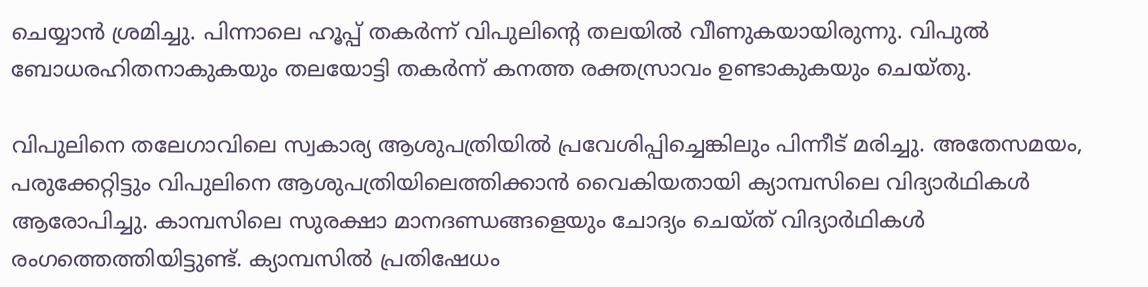ചെയ്യാന്‍ ശ്രമിച്ചു. പിന്നാലെ ഹൂപ്പ് തകര്‍ന്ന് വിപുലിന്‍റെ തലയില്‍ വീണുകയായിരുന്നു. വിപുല്‍ ബോധരഹിതനാകുകയും തലയോട്ടി തകര്‍ന്ന് കനത്ത രക്തസ്രാവം ഉണ്ടാകുകയും ചെയ്തു.

വിപുലിനെ തലേഗാവിലെ സ്വകാര്യ ആശുപത്രിയിൽ പ്രവേശിപ്പിച്ചെങ്കിലും പിന്നീട് മരിച്ചു. അതേസമയം, പരുക്കേറ്റിട്ടും വിപുലിനെ ആശുപത്രിയിലെത്തിക്കാന്‍ വൈകിയതായി ക്യാമ്പസിലെ വിദ്യാർഥികൾ ആരോപിച്ചു. കാമ്പസിലെ സുരക്ഷാ മാനദണ്ഡങ്ങളെയും ചോദ്യം ചെയ്ത് വിദ്യാര്‍ഥികള്‍ രംഗത്തെത്തിയിട്ടുണ്ട്. ക്യാമ്പസില്‍ പ്രതിഷേധം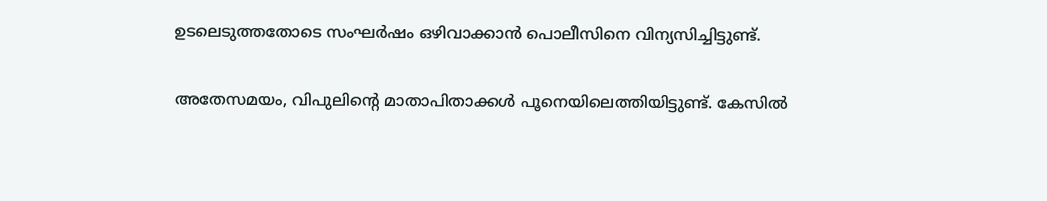ഉടലെടുത്തതോടെ സംഘർഷം ഒഴിവാക്കാൻ പൊലീസിനെ വിന്യസിച്ചിട്ടുണ്ട്.

അതേസമയം, വിപുലിന്റെ മാതാപിതാക്കൾ പൂനെയിലെത്തിയിട്ടുണ്ട്. കേസില്‍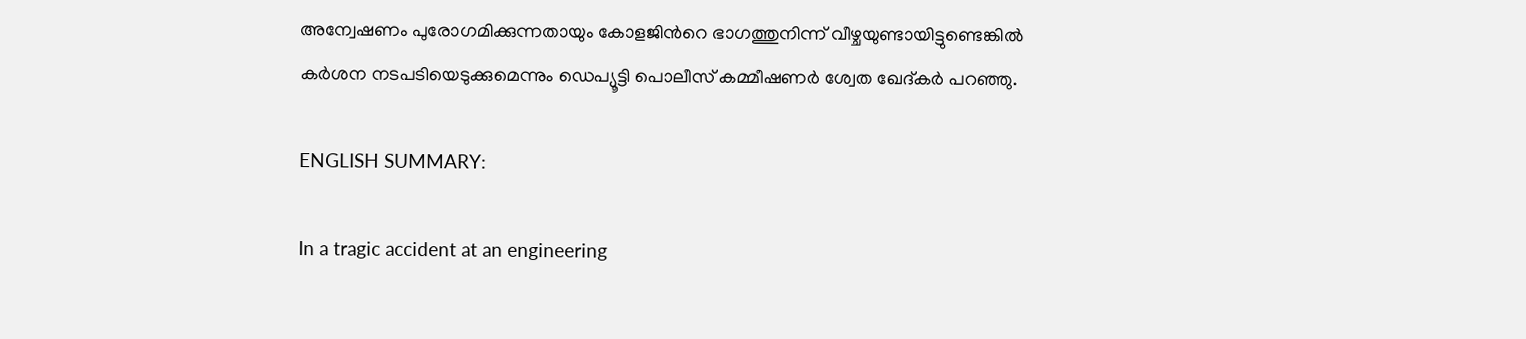അന്വേഷണം പുരോഗമിക്കുന്നതായും കോളജിന്‍റെ ഭാഗത്തുനിന്ന് വീഴ്ചയുണ്ടായിട്ടുണ്ടെങ്കില്‍ കര്‍‌ശന നടപടിയെടുക്കുമെന്നും ഡെപ്യൂട്ടി പൊലീസ് കമ്മീഷണർ ശ്വേത ഖേദ്കർ പറഞ്ഞു.

ENGLISH SUMMARY:

In a tragic accident at an engineering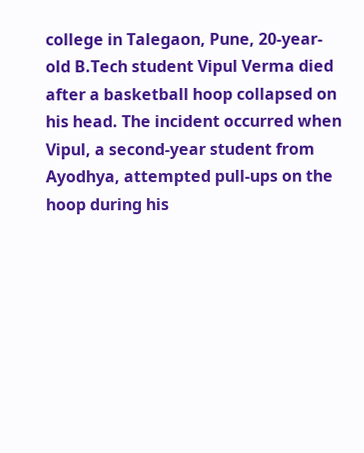college in Talegaon, Pune, 20-year-old B.Tech student Vipul Verma died after a basketball hoop collapsed on his head. The incident occurred when Vipul, a second-year student from Ayodhya, attempted pull-ups on the hoop during his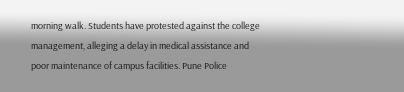morning walk. Students have protested against the college management, alleging a delay in medical assistance and poor maintenance of campus facilities. Pune Police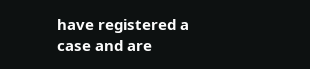have registered a case and are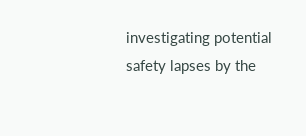investigating potential safety lapses by the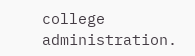college administration.